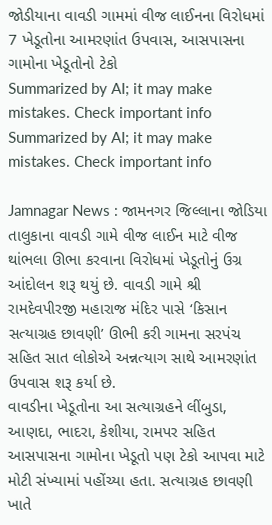જોડીયાના વાવડી ગામમાં વીજ લાઈનના વિરોધમાં 7 ખેડૂતોના આમરણાંત ઉપવાસ, આસપાસના ગામોના ખેડૂતોનો ટેકો
Summarized by AI; it may make mistakes. Check important info
Summarized by AI; it may make mistakes. Check important info

Jamnagar News : જામનગર જિલ્લાના જોડિયા તાલુકાના વાવડી ગામે વીજ લાઈન માટે વીજ થાંભલા ઊભા કરવાના વિરોધમાં ખેડૂતોનું ઉગ્ર આંદોલન શરૂ થયું છે. વાવડી ગામે શ્રી રામદેવપીરજી મહારાજ મંદિર પાસે ‘કિસાન સત્યાગ્રહ છાવણી’ ઊભી કરી ગામના સરપંચ સહિત સાત લોકોએ અન્નત્યાગ સાથે આમરણાંત ઉપવાસ શરૂ કર્યા છે.
વાવડીના ખેડૂતોના આ સત્યાગ્રહને લીંબુડા, આણદા, ભાદરા, કેશીયા, રામપર સહિત આસપાસના ગામોના ખેડૂતો પણ ટેકો આપવા માટે મોટી સંખ્યામાં પહોંચ્યા હતા. સત્યાગ્રહ છાવણી ખાતે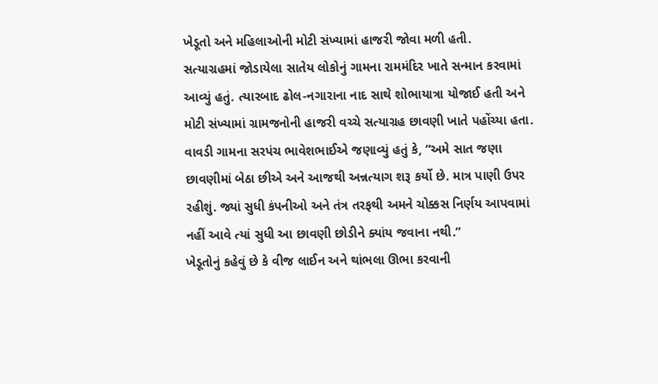ખેડૂતો અને મહિલાઓની મોટી સંખ્યામાં હાજરી જોવા મળી હતી.
સત્યાગ્રહમાં જોડાયેલા સાતેય લોકોનું ગામના રામમંદિર ખાતે સન્માન કરવામાં આવ્યું હતું. ત્યારબાદ ઢોલ-નગારાના નાદ સાથે શોભાયાત્રા યોજાઈ હતી અને મોટી સંખ્યામાં ગ્રામજનોની હાજરી વચ્ચે સત્યાગ્રહ છાવણી ખાતે પહોંચ્યા હતા. વાવડી ગામના સરપંચ ભાવેશભાઈએ જણાવ્યું હતું કે, “અમે સાત જણા છાવણીમાં બેઠા છીએ અને આજથી અન્નત્યાગ શરૂ કર્યો છે. માત્ર પાણી ઉપર રહીશું. જ્યાં સુધી કંપનીઓ અને તંત્ર તરફથી અમને ચોક્કસ નિર્ણય આપવામાં નહીં આવે ત્યાં સુધી આ છાવણી છોડીને ક્યાંય જવાના નથી.”
ખેડૂતોનું કહેવું છે કે વીજ લાઈન અને થાંભલા ઊભા કરવાની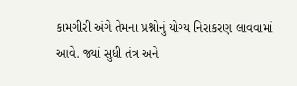કામગીરી અંગે તેમના પ્રશ્નોનું યોગ્ય નિરાકરણ લાવવામાં આવે. જ્યાં સુધી તંત્ર અને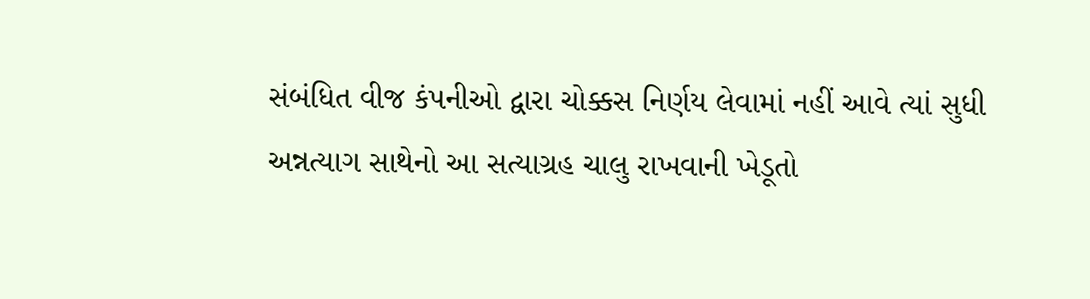સંબંધિત વીજ કંપનીઓ દ્વારા ચોક્કસ નિર્ણય લેવામાં નહીં આવે ત્યાં સુધી અન્નત્યાગ સાથેનો આ સત્યાગ્રહ ચાલુ રાખવાની ખેડૂતો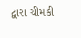દ્વારા ચીમકી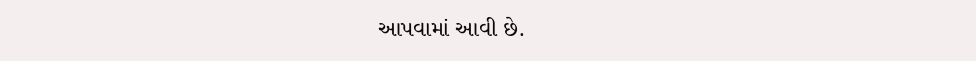આપવામાં આવી છે.